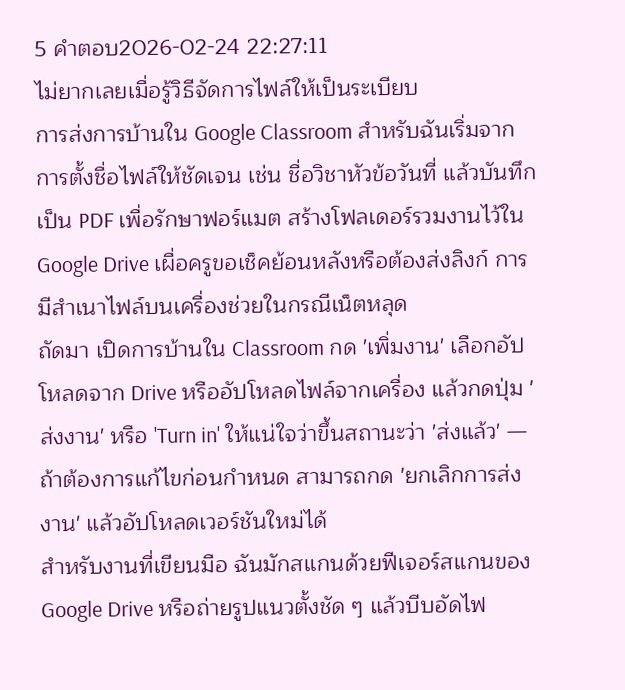5 คำตอบ2026-02-24 22:27:11
ไม่ยากเลยเมื่อรู้วิธีจัดการไฟล์ให้เป็นระเบียบ
การส่งการบ้านใน Google Classroom สำหรับฉันเริ่มจากการตั้งชื่อไฟล์ให้ชัดเจน เช่น ชื่อวิชาหัวข้อวันที่ แล้วบันทึกเป็น PDF เพื่อรักษาฟอร์แมต สร้างโฟลเดอร์รวมงานไว้ใน Google Drive เผื่อครูขอเช็คย้อนหลังหรือต้องส่งลิงก์ การมีสำเนาไฟล์บนเครื่องช่วยในกรณีเน็ตหลุด
ถัดมา เปิดการบ้านใน Classroom กด 'เพิ่มงาน' เลือกอัปโหลดจาก Drive หรืออัปโหลดไฟล์จากเครื่อง แล้วกดปุ่ม 'ส่งงาน' หรือ 'Turn in' ให้แน่ใจว่าขึ้นสถานะว่า 'ส่งแล้ว' — ถ้าต้องการแก้ไขก่อนกำหนด สามารถกด 'ยกเลิกการส่งงาน' แล้วอัปโหลดเวอร์ชันใหม่ได้
สำหรับงานที่เขียนมือ ฉันมักสแกนด้วยฟีเจอร์สแกนของ Google Drive หรือถ่ายรูปแนวตั้งชัด ๆ แล้วบีบอัดไฟ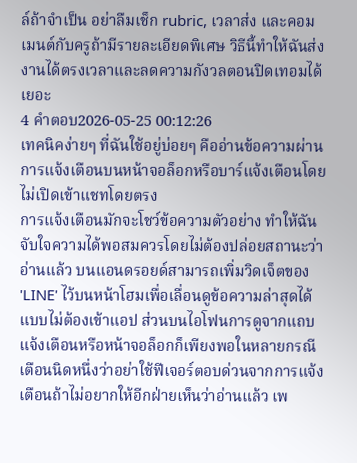ล์ถ้าจำเป็น อย่าลืมเช็ก rubric, เวลาส่ง และคอมเมนต์กับครูถ้ามีรายละเอียดพิเศษ วิธีนี้ทำให้ฉันส่งงานได้ตรงเวลาและลดความกังวลตอนปิดเทอมได้เยอะ
4 คำตอบ2026-05-25 00:12:26
เทคนิคง่ายๆ ที่ฉันใช้อยู่บ่อยๆ คืออ่านข้อความผ่านการแจ้งเตือนบนหน้าจอล็อกหรือบาร์แจ้งเตือนโดยไม่เปิดเข้าแชทโดยตรง
การแจ้งเตือนมักจะโชว์ข้อความตัวอย่าง ทำให้ฉันจับใจความได้พอสมควรโดยไม่ต้องปล่อยสถานะว่าอ่านแล้ว บนแอนดรอยด์สามารถเพิ่มวิดเจ็ตของ 'LINE' ไว้บนหน้าโฮมเพื่อเลื่อนดูข้อความล่าสุดได้แบบไม่ต้องเข้าแอป ส่วนบนไอโฟนการดูจากแถบแจ้งเตือนหรือหน้าจอล็อกก็เพียงพอในหลายกรณี
เตือนนิดหนึ่งว่าอย่าใช้ฟีเจอร์ตอบด่วนจากการแจ้งเตือนถ้าไม่อยากให้อีกฝ่ายเห็นว่าอ่านแล้ว เพ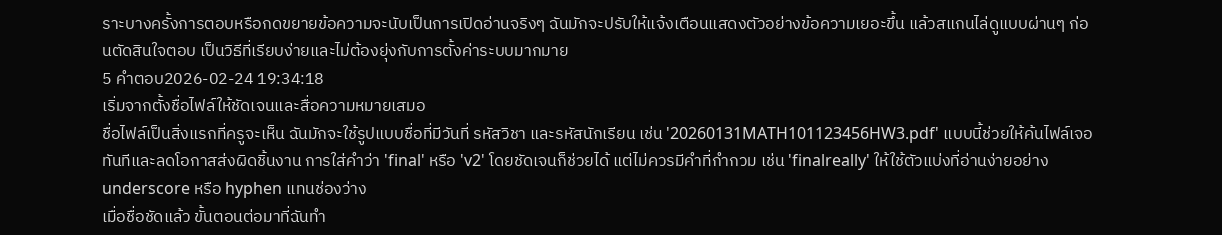ราะบางครั้งการตอบหรือกดขยายข้อความจะนับเป็นการเปิดอ่านจริงๆ ฉันมักจะปรับให้แจ้งเตือนแสดงตัวอย่างข้อความเยอะขึ้น แล้วสแกนไล่ดูแบบผ่านๆ ก่อนตัดสินใจตอบ เป็นวิธีที่เรียบง่ายและไม่ต้องยุ่งกับการตั้งค่าระบบมากมาย
5 คำตอบ2026-02-24 19:34:18
เริ่มจากตั้งชื่อไฟล์ให้ชัดเจนและสื่อความหมายเสมอ
ชื่อไฟล์เป็นสิ่งแรกที่ครูจะเห็น ฉันมักจะใช้รูปแบบชื่อที่มีวันที่ รหัสวิชา และรหัสนักเรียน เช่น '20260131MATH101123456HW3.pdf' แบบนี้ช่วยให้ค้นไฟล์เจอทันทีและลดโอกาสส่งผิดชิ้นงาน การใส่คำว่า 'final' หรือ 'v2' โดยชัดเจนก็ช่วยได้ แต่ไม่ควรมีคำที่กำกวม เช่น 'finalreally' ให้ใช้ตัวแบ่งที่อ่านง่ายอย่าง underscore หรือ hyphen แทนช่องว่าง
เมื่อชื่อชัดแล้ว ขั้นตอนต่อมาที่ฉันทำ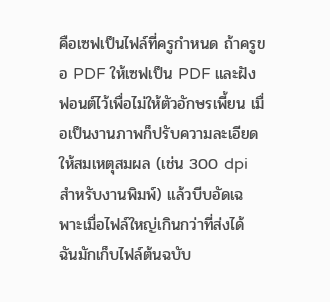คือเซฟเป็นไฟล์ที่ครูกำหนด ถ้าครูขอ PDF ให้เซฟเป็น PDF และฝังฟอนต์ไว้เพื่อไม่ให้ตัวอักษรเพี้ยน เมื่อเป็นงานภาพก็ปรับความละเอียดให้สมเหตุสมผล (เช่น 300 dpi สำหรับงานพิมพ์) แล้วบีบอัดเฉพาะเมื่อไฟล์ใหญ่เกินกว่าที่ส่งได้ ฉันมักเก็บไฟล์ต้นฉบับ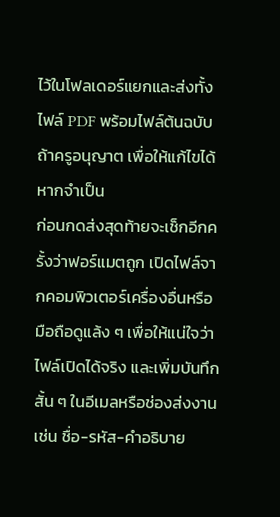ไว้ในโฟลเดอร์แยกและส่งทั้งไฟล์ PDF พร้อมไฟล์ต้นฉบับถ้าครูอนุญาต เพื่อให้แก้ไขได้หากจำเป็น
ก่อนกดส่งสุดท้ายจะเช็กอีกครั้งว่าฟอร์แมตถูก เปิดไฟล์จากคอมพิวเตอร์เครื่องอื่นหรือมือถือดูแล้ง ๆ เพื่อให้แน่ใจว่าไฟล์เปิดได้จริง และเพิ่มบันทึกสั้น ๆ ในอีเมลหรือช่องส่งงาน เช่น ชื่อ-รหัส-คำอธิบาย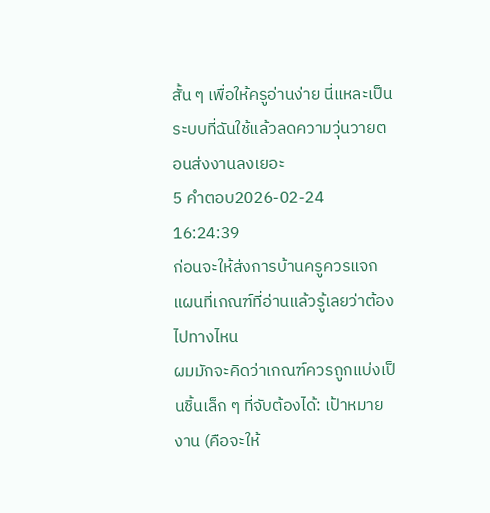สั้น ๆ เพื่อให้ครูอ่านง่าย นี่แหละเป็นระบบที่ฉันใช้แล้วลดความวุ่นวายตอนส่งงานลงเยอะ
5 คำตอบ2026-02-24 16:24:39
ก่อนจะให้ส่งการบ้านครูควรแจกแผนที่เกณฑ์ที่อ่านแล้วรู้เลยว่าต้องไปทางไหน
ผมมักจะคิดว่าเกณฑ์ควรถูกแบ่งเป็นชิ้นเล็ก ๆ ที่จับต้องได้: เป้าหมายงาน (คือจะให้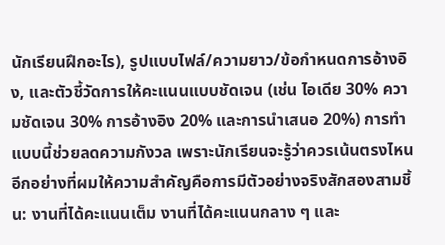นักเรียนฝึกอะไร), รูปแบบไฟล์/ความยาว/ข้อกำหนดการอ้างอิง, และตัวชี้วัดการให้คะแนนแบบชัดเจน (เช่น ไอเดีย 30% ความชัดเจน 30% การอ้างอิง 20% และการนำเสนอ 20%) การทำแบบนี้ช่วยลดความกังวล เพราะนักเรียนจะรู้ว่าควรเน้นตรงไหน
อีกอย่างที่ผมให้ความสำคัญคือการมีตัวอย่างจริงสักสองสามชิ้น: งานที่ได้คะแนนเต็ม งานที่ได้คะแนนกลาง ๆ และ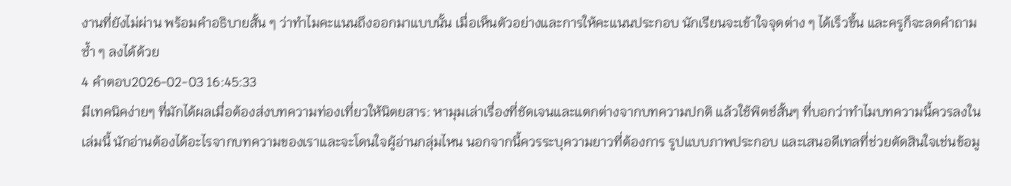งานที่ยังไม่ผ่าน พร้อมคำอธิบายสั้น ๆ ว่าทำไมคะแนนถึงออกมาแบบนั้น เมื่อเห็นตัวอย่างและการให้คะแนนประกอบ นักเรียนจะเข้าใจจุดต่าง ๆ ได้เร็วขึ้น และครูก็จะลดคำถามซ้ำ ๆ ลงได้ด้วย
4 คำตอบ2026-02-03 16:45:33
มีเทคนิคง่ายๆ ที่มักได้ผลเมื่อต้องส่งบทความท่องเที่ยวให้นิตยสาร: หามุมเล่าเรื่องที่ชัดเจนและแตกต่างจากบทความปกติ แล้วใช้พิตช์สั้นๆ ที่บอกว่าทำไมบทความนี้ควรลงในเล่มนี้ นักอ่านต้องได้อะไรจากบทความของเราและจะโดนใจผู้อ่านกลุ่มไหน นอกจากนี้ควรระบุความยาวที่ต้องการ รูปแบบภาพประกอบ และเสนอดีเทลที่ช่วยตัดสินใจเช่นข้อมู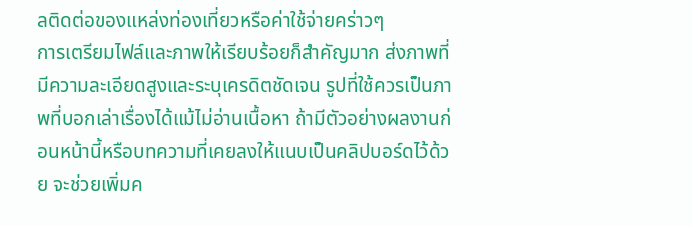ลติดต่อของแหล่งท่องเที่ยวหรือค่าใช้จ่ายคร่าวๆ
การเตรียมไฟล์และภาพให้เรียบร้อยก็สำคัญมาก ส่งภาพที่มีความละเอียดสูงและระบุเครดิตชัดเจน รูปที่ใช้ควรเป็นภาพที่บอกเล่าเรื่องได้แม้ไม่อ่านเนื้อหา ถ้ามีตัวอย่างผลงานก่อนหน้านี้หรือบทความที่เคยลงให้แนบเป็นคลิปบอร์ดไว้ด้วย จะช่วยเพิ่มค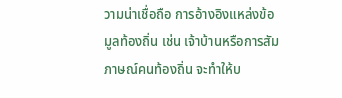วามน่าเชื่อถือ การอ้างอิงแหล่งข้อมูลท้องถิ่น เช่น เจ้าบ้านหรือการสัมภาษณ์คนท้องถิ่น จะทำให้บ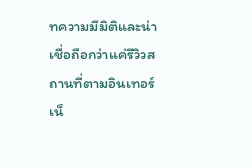ทความมีมิติและน่าเชื่อถือกว่าแค่รีวิวสถานที่ตามอินเทอร์เน็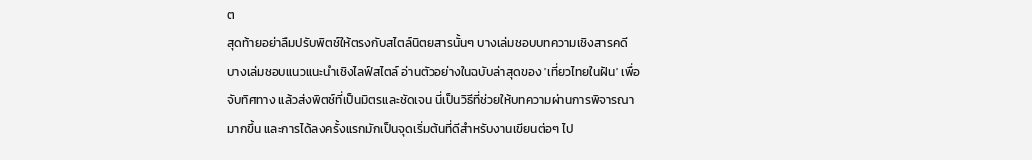ต
สุดท้ายอย่าลืมปรับพิตช์ให้ตรงกับสไตล์นิตยสารนั้นๆ บางเล่มชอบบทความเชิงสารคดี บางเล่มชอบแนวแนะนำเชิงไลฟ์สไตล์ อ่านตัวอย่างในฉบับล่าสุดของ 'เที่ยวไทยในฝัน' เพื่อจับทิศทาง แล้วส่งพิตช์ที่เป็นมิตรและชัดเจน นี่เป็นวิธีที่ช่วยให้บทความผ่านการพิจารณามากขึ้น และการได้ลงครั้งแรกมักเป็นจุดเริ่มต้นที่ดีสำหรับงานเขียนต่อๆ ไป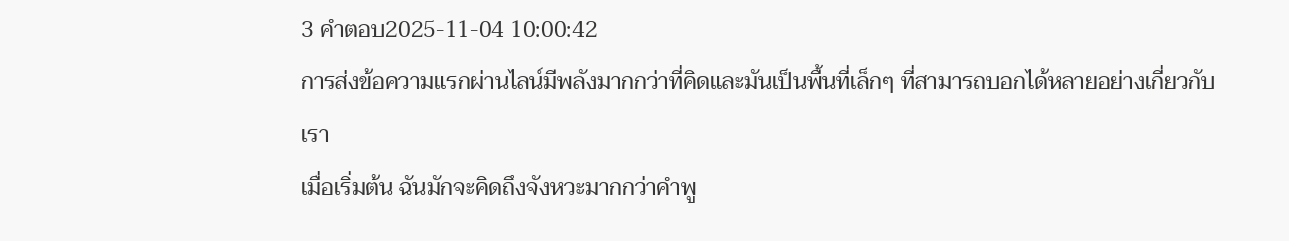3 คำตอบ2025-11-04 10:00:42
การส่งข้อความแรกผ่านไลน์มีพลังมากกว่าที่คิดและมันเป็นพื้นที่เล็กๆ ที่สามารถบอกได้หลายอย่างเกี่ยวกับเรา
เมื่อเริ่มต้น ฉันมักจะคิดถึงจังหวะมากกว่าคำพู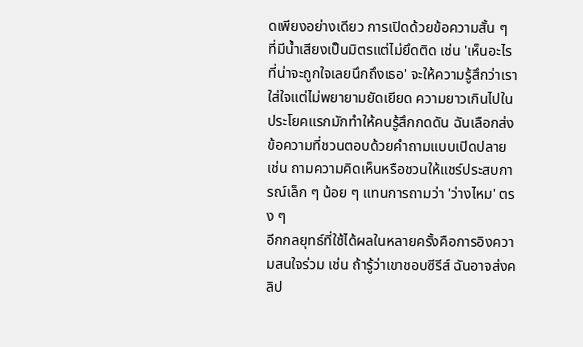ดเพียงอย่างเดียว การเปิดด้วยข้อความสั้น ๆ ที่มีน้ำเสียงเป็นมิตรแต่ไม่ยึดติด เช่น 'เห็นอะไรที่น่าจะถูกใจเลยนึกถึงเธอ' จะให้ความรู้สึกว่าเราใส่ใจแต่ไม่พยายามยัดเยียด ความยาวเกินไปในประโยคแรกมักทำให้คนรู้สึกกดดัน ฉันเลือกส่งข้อความที่ชวนตอบด้วยคำถามแบบเปิดปลาย เช่น ถามความคิดเห็นหรือชวนให้แชร์ประสบการณ์เล็ก ๆ น้อย ๆ แทนการถามว่า 'ว่างไหม' ตรง ๆ
อีกกลยุทธ์ที่ใช้ได้ผลในหลายครั้งคือการอิงความสนใจร่วม เช่น ถ้ารู้ว่าเขาชอบซีรีส์ ฉันอาจส่งคลิป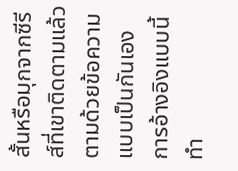สั้นหรือมุกจากซีรีส์ที่เขาติดตามแล้วตามด้วยข้อความแบบเป็นกันเอง การอ้างอิงแบบนี้ทำ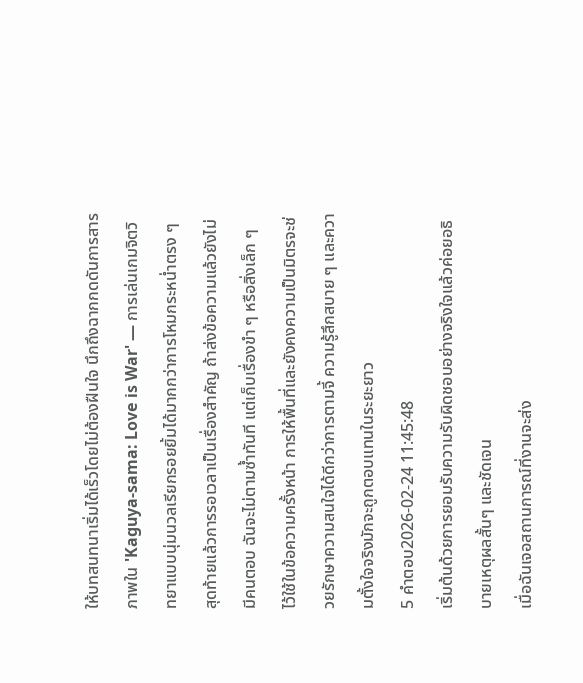ให้บทสนทนาเริ่มได้เร็วโดยไม่ต้องฝืนใจ นึกถึงฉากกดดันการสารภาพใน 'Kaguya-sama: Love is War' — การเล่นเกมจิตวิทยาแบบนุ่มนวลเรียกรอยยิ้มได้มากกว่าการโหมกระหน่ำตรง ๆ
สุดท้ายแล้วการรอเวลาเป็นเรื่องสำคัญ ถ้าส่งข้อความแล้วยังไม่มีคนตอบ ฉันจะไม่ตามซ้ำทันที แต่เก็บเรื่องขำ ๆ หรือสิ่งเล็ก ๆ ไว้ใช้ในข้อความครั้งหน้า การให้พื้นที่และยังคงความเป็นมิตรจะช่วยรักษาความสนใจได้ดีกว่าการตามจี้ ความรู้สึกสบาย ๆ และความตั้งใจจริงมักจะถูกตอบแทนในระยะยาว
5 คำตอบ2026-02-24 11:45:48
เริ่มต้นด้วยการยอมรับความรับผิดชอบอย่างจริงใจแล้วค่อยอธิบายเหตุผลสั้นๆ และชัดเจน
เมื่อฉันเจอสถานการณ์ที่งานจะส่ง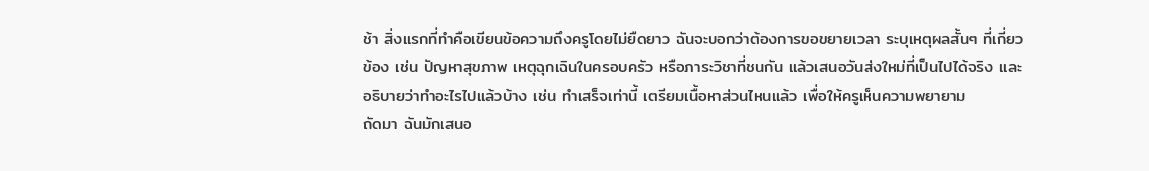ช้า สิ่งแรกที่ทำคือเขียนข้อความถึงครูโดยไม่ยืดยาว ฉันจะบอกว่าต้องการขอขยายเวลา ระบุเหตุผลสั้นๆ ที่เกี่ยวข้อง เช่น ปัญหาสุขภาพ เหตุฉุกเฉินในครอบครัว หรือภาระวิชาที่ชนกัน แล้วเสนอวันส่งใหม่ที่เป็นไปได้จริง และอธิบายว่าทำอะไรไปแล้วบ้าง เช่น ทำเสร็จเท่านี้ เตรียมเนื้อหาส่วนไหนแล้ว เพื่อให้ครูเห็นความพยายาม
ถัดมา ฉันมักเสนอ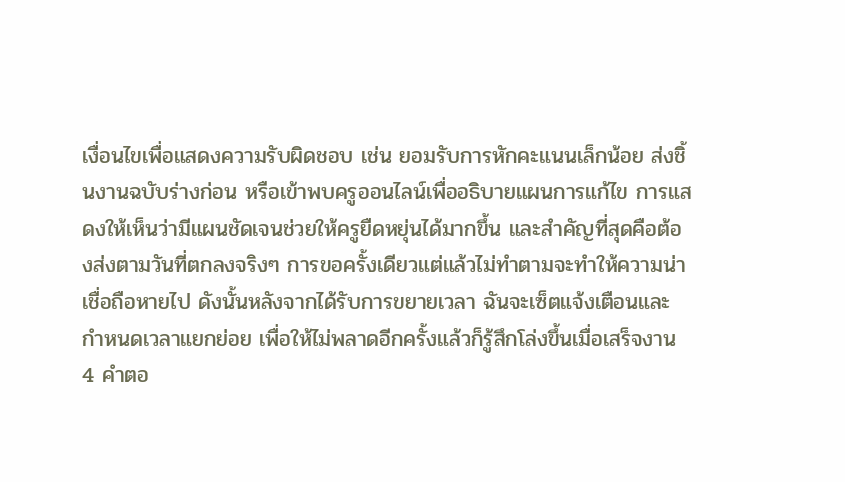เงื่อนไขเพื่อแสดงความรับผิดชอบ เช่น ยอมรับการหักคะแนนเล็กน้อย ส่งชิ้นงานฉบับร่างก่อน หรือเข้าพบครูออนไลน์เพื่ออธิบายแผนการแก้ไข การแสดงให้เห็นว่ามีแผนชัดเจนช่วยให้ครูยืดหยุ่นได้มากขึ้น และสำคัญที่สุดคือต้องส่งตามวันที่ตกลงจริงๆ การขอครั้งเดียวแต่แล้วไม่ทำตามจะทำให้ความน่าเชื่อถือหายไป ดังนั้นหลังจากได้รับการขยายเวลา ฉันจะเซ็ตแจ้งเตือนและกำหนดเวลาแยกย่อย เพื่อให้ไม่พลาดอีกครั้งแล้วก็รู้สึกโล่งขึ้นเมื่อเสร็จงาน
4 คำตอ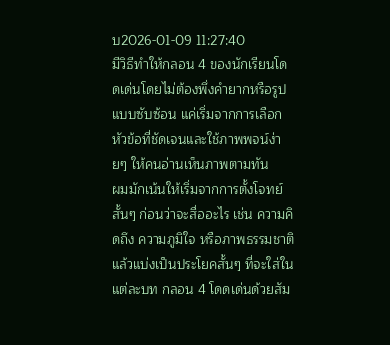บ2026-01-09 11:27:40
มีวิธีทำให้กลอน 4 ของนักเรียนโดดเด่นโดยไม่ต้องพึ่งคำยากหรือรูปแบบซับซ้อน แค่เริ่มจากการเลือกหัวข้อที่ชัดเจนและใช้ภาพพจน์ง่ายๆ ให้คนอ่านเห็นภาพตามทัน
ผมมักเน้นให้เริ่มจากการตั้งโจทย์สั้นๆ ก่อนว่าจะสื่ออะไร เช่น ความคิดถึง ความภูมิใจ หรือภาพธรรมชาติ แล้วแบ่งเป็นประโยคสั้นๆ ที่จะใส่ในแต่ละบท กลอน 4 โดดเด่นด้วยสัม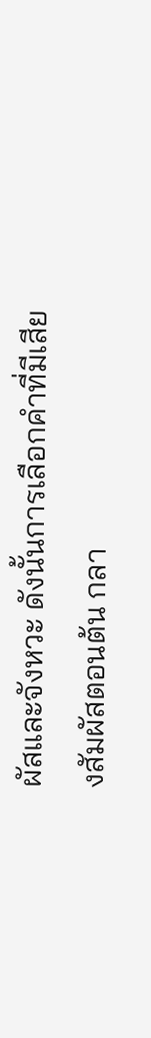ผัสและจังหวะ ดังนั้นการเลือกคำที่มีเสียงสัมผัสตอนต้น กลา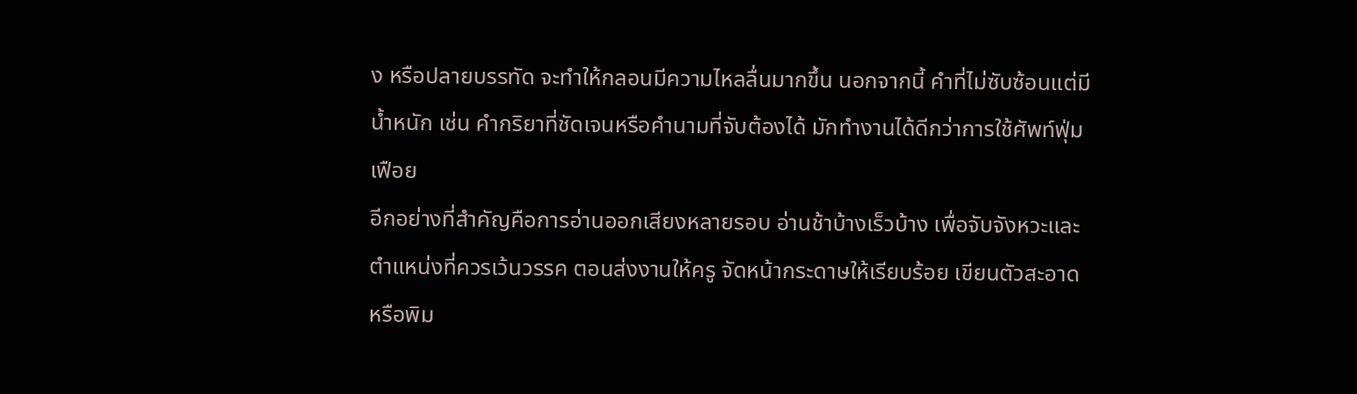ง หรือปลายบรรทัด จะทำให้กลอนมีความไหลลื่นมากขึ้น นอกจากนี้ คำที่ไม่ซับซ้อนแต่มีน้ำหนัก เช่น คำกริยาที่ชัดเจนหรือคำนามที่จับต้องได้ มักทำงานได้ดีกว่าการใช้ศัพท์ฟุ่มเฟือย
อีกอย่างที่สำคัญคือการอ่านออกเสียงหลายรอบ อ่านช้าบ้างเร็วบ้าง เพื่อจับจังหวะและตำแหน่งที่ควรเว้นวรรค ตอนส่งงานให้ครู จัดหน้ากระดาษให้เรียบร้อย เขียนตัวสะอาด หรือพิม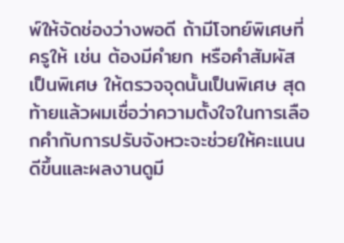พ์ให้จัดช่องว่างพอดี ถ้ามีโจทย์พิเศษที่ครูให้ เช่น ต้องมีคำยก หรือคำสัมผัสเป็นพิเศษ ให้ตรวจจุดนั้นเป็นพิเศษ สุดท้ายแล้วผมเชื่อว่าความตั้งใจในการเลือกคำกับการปรับจังหวะจะช่วยให้คะแนนดีขึ้นและผลงานดูมี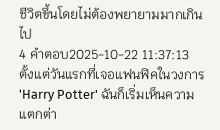ชีวิตขึ้นโดยไม่ต้องพยายามมากเกินไป
4 คำตอบ2025-10-22 11:37:13
ตั้งแต่วันแรกที่เจอแฟนฟิคในวงการ 'Harry Potter' ฉันก็เริ่มเห็นความแตกต่า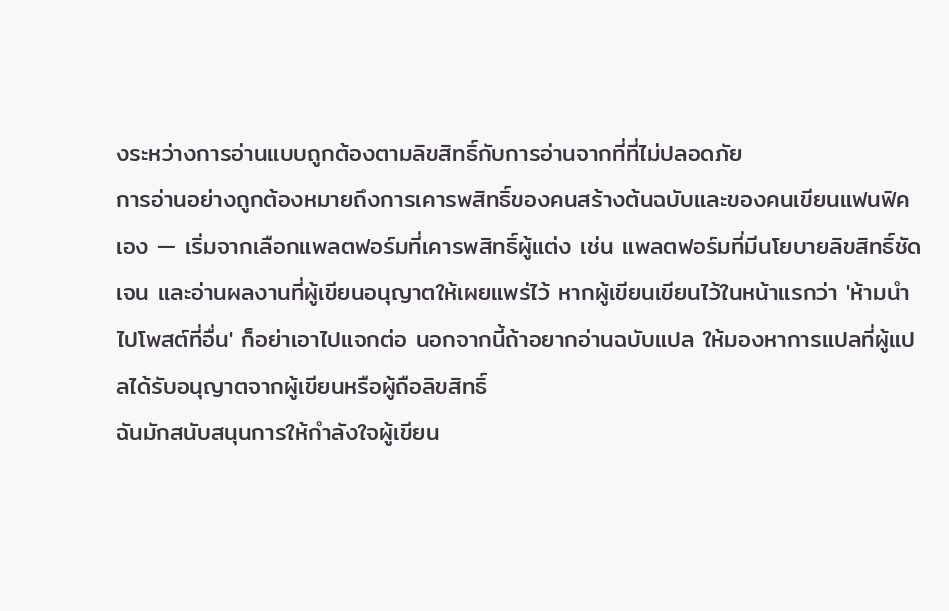งระหว่างการอ่านแบบถูกต้องตามลิขสิทธิ์กับการอ่านจากที่ที่ไม่ปลอดภัย
การอ่านอย่างถูกต้องหมายถึงการเคารพสิทธิ์ของคนสร้างต้นฉบับและของคนเขียนแฟนฟิคเอง — เริ่มจากเลือกแพลตฟอร์มที่เคารพสิทธิ์ผู้แต่ง เช่น แพลตฟอร์มที่มีนโยบายลิขสิทธิ์ชัดเจน และอ่านผลงานที่ผู้เขียนอนุญาตให้เผยแพร่ไว้ หากผู้เขียนเขียนไว้ในหน้าแรกว่า 'ห้ามนำไปโพสต์ที่อื่น' ก็อย่าเอาไปแจกต่อ นอกจากนี้ถ้าอยากอ่านฉบับแปล ให้มองหาการแปลที่ผู้แปลได้รับอนุญาตจากผู้เขียนหรือผู้ถือลิขสิทธิ์
ฉันมักสนับสนุนการให้กำลังใจผู้เขียน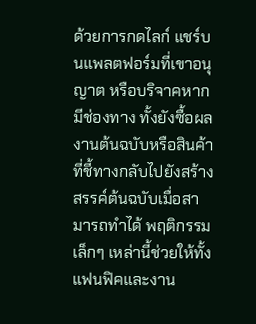ด้วยการกดไลก์ แชร์บนแพลตฟอร์มที่เขาอนุญาต หรือบริจาคหากมีช่องทาง ทั้งยังซื้อผลงานต้นฉบับหรือสินค้าที่ชี้ทางกลับไปยังสร้างสรรค์ต้นฉบับเมื่อสามารถทำได้ พฤติกรรมเล็กๆ เหล่านี้ช่วยให้ทั้งแฟนฟิคและงาน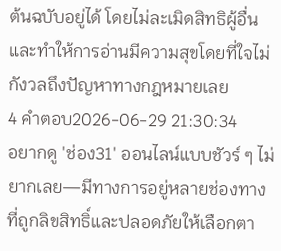ต้นฉบับอยู่ได้ โดยไม่ละเมิดสิทธิผู้อื่น และทำให้การอ่านมีความสุขโดยที่ใจไม่กังวลถึงปัญหาทางกฎหมายเลย
4 คำตอบ2026-06-29 21:30:34
อยากดู 'ช่อง31' ออนไลน์แบบชัวร์ ๆ ไม่ยากเลย—มีทางการอยู่หลายช่องทางที่ถูกลิขสิทธิ์และปลอดภัยให้เลือกตา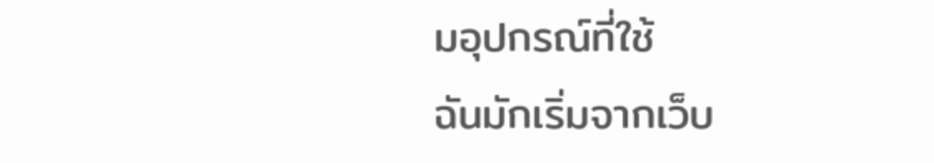มอุปกรณ์ที่ใช้
ฉันมักเริ่มจากเว็บ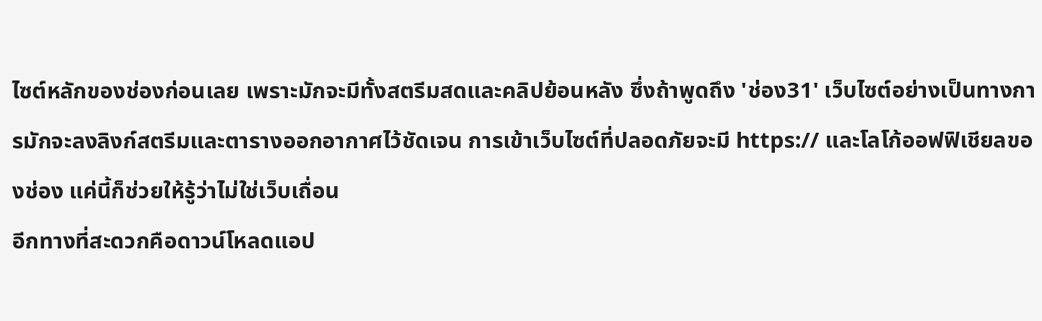ไซต์หลักของช่องก่อนเลย เพราะมักจะมีทั้งสตรีมสดและคลิปย้อนหลัง ซึ่งถ้าพูดถึง 'ช่อง31' เว็บไซต์อย่างเป็นทางการมักจะลงลิงก์สตรีมและตารางออกอากาศไว้ชัดเจน การเข้าเว็บไซต์ที่ปลอดภัยจะมี https:// และโลโก้ออฟฟิเชียลของช่อง แค่นี้ก็ช่วยให้รู้ว่าไม่ใช่เว็บเถื่อน
อีกทางที่สะดวกคือดาวน์โหลดแอป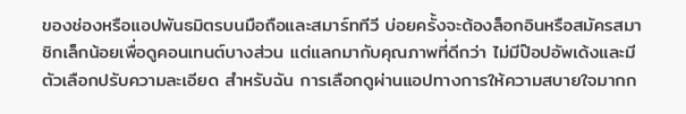ของช่องหรือแอปพันธมิตรบนมือถือและสมาร์ททีวี บ่อยครั้งจะต้องล็อกอินหรือสมัครสมาชิกเล็กน้อยเพื่อดูคอนเทนต์บางส่วน แต่แลกมากับคุณภาพที่ดีกว่า ไม่มีป๊อปอัพเด้งและมีตัวเลือกปรับความละเอียด สำหรับฉัน การเลือกดูผ่านแอปทางการให้ความสบายใจมากก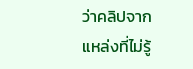ว่าคลิปจากแหล่งที่ไม่รู้